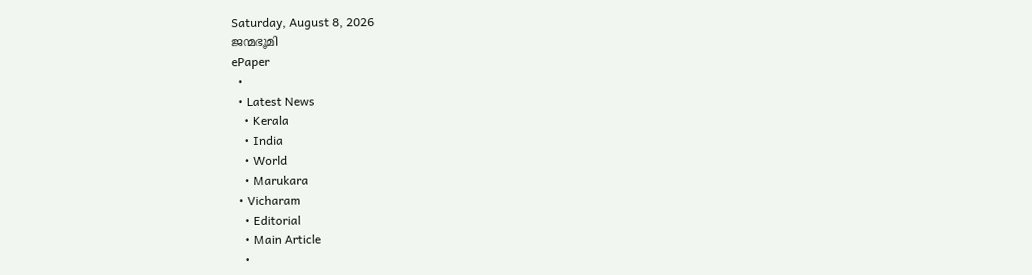Saturday, August 8, 2026
ജന്മഭൂമി
ePaper
  •
  • Latest News
    • Kerala
    • India
    • World
    • Marukara
  • Vicharam
    • Editorial
    • Main Article
    •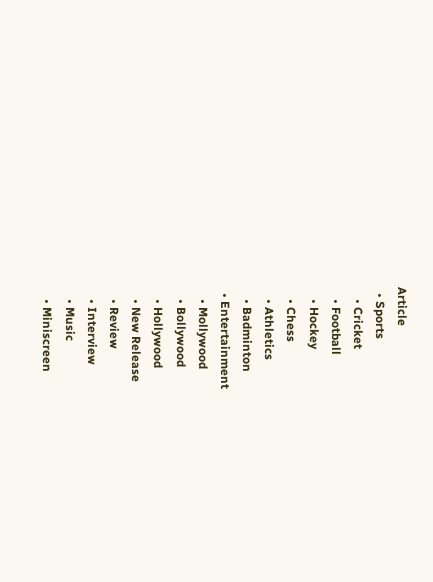Article
  • Sports
    • Cricket
    • Football
    • Hockey
    • Chess
    • Athletics
    • Badminton
  • Entertainment
    • Mollywood
    • Bollywood
    • Hollywood
    • New Release
    • Review
    • Interview
    • Music
    • Miniscreen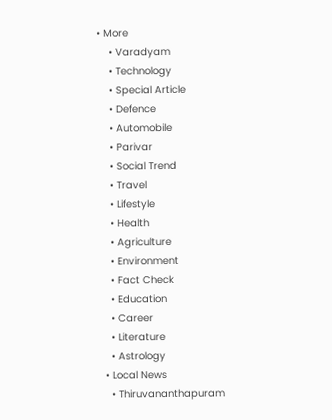• More
    • Varadyam
    • Technology
    • Special Article
    • Defence
    • Automobile
    • Parivar
    • Social Trend
    • Travel
    • Lifestyle
    • Health
    • Agriculture
    • Environment
    • Fact Check
    • Education
    • Career
    • Literature
    • Astrology
  • Local News
    • Thiruvananthapuram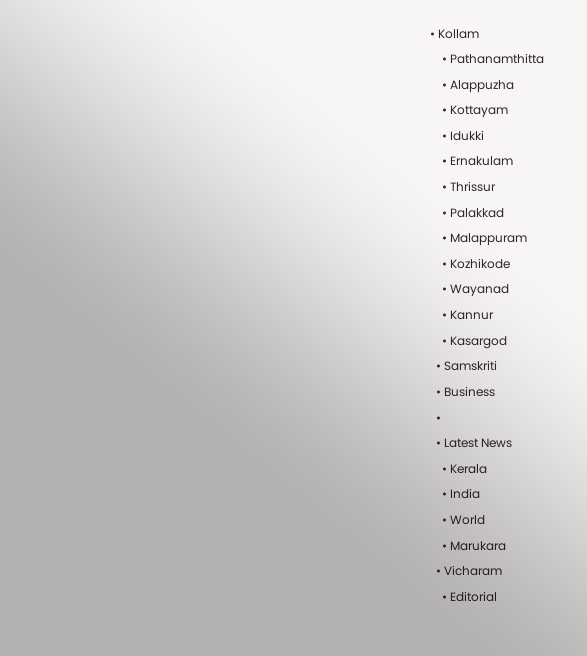• Kollam
    • Pathanamthitta
    • Alappuzha
    • Kottayam
    • Idukki
    • Ernakulam
    • Thrissur
    • Palakkad
    • Malappuram
    • Kozhikode
    • Wayanad
    • Kannur
    • Kasargod
  • Samskriti
  • Business
  •
  • Latest News
    • Kerala
    • India
    • World
    • Marukara
  • Vicharam
    • Editorial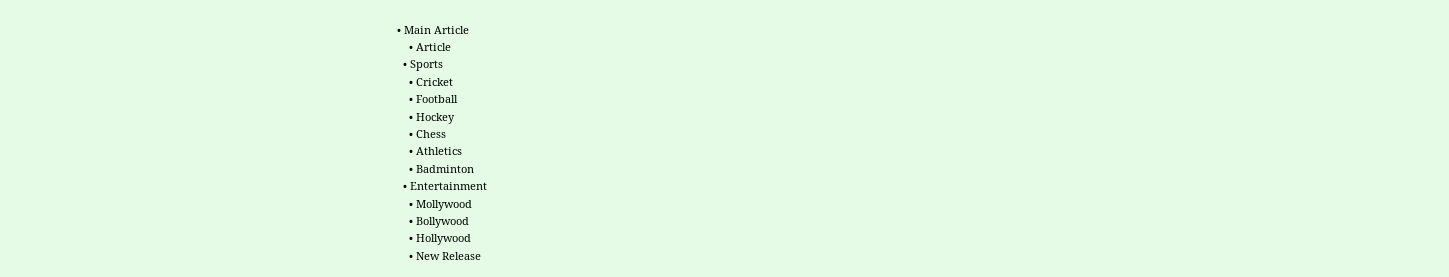• Main Article
    • Article
  • Sports
    • Cricket
    • Football
    • Hockey
    • Chess
    • Athletics
    • Badminton
  • Entertainment
    • Mollywood
    • Bollywood
    • Hollywood
    • New Release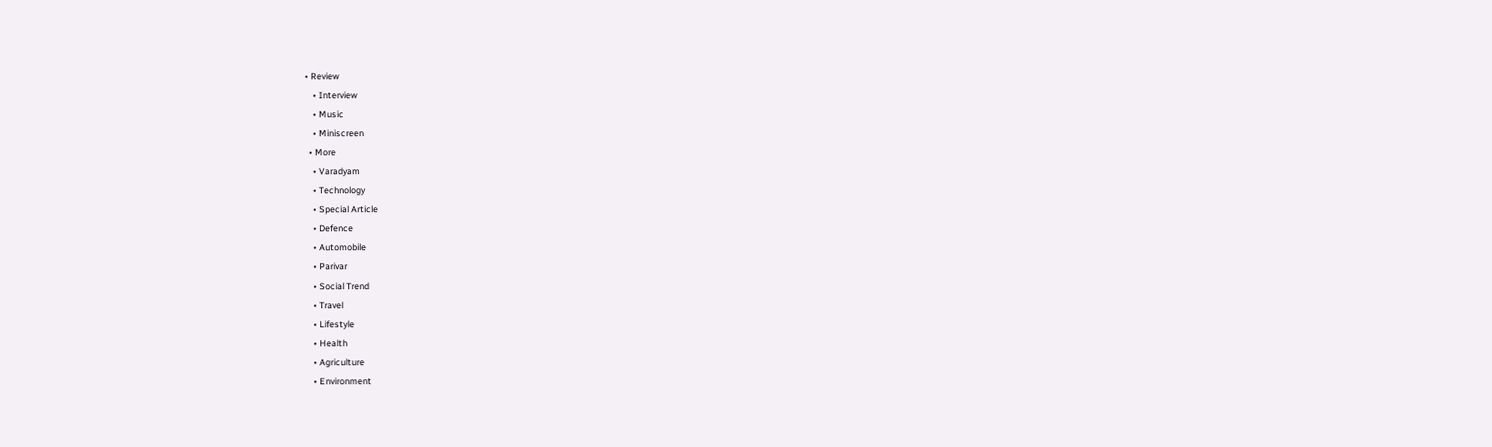• Review
    • Interview
    • Music
    • Miniscreen
  • More
    • Varadyam
    • Technology
    • Special Article
    • Defence
    • Automobile
    • Parivar
    • Social Trend
    • Travel
    • Lifestyle
    • Health
    • Agriculture
    • Environment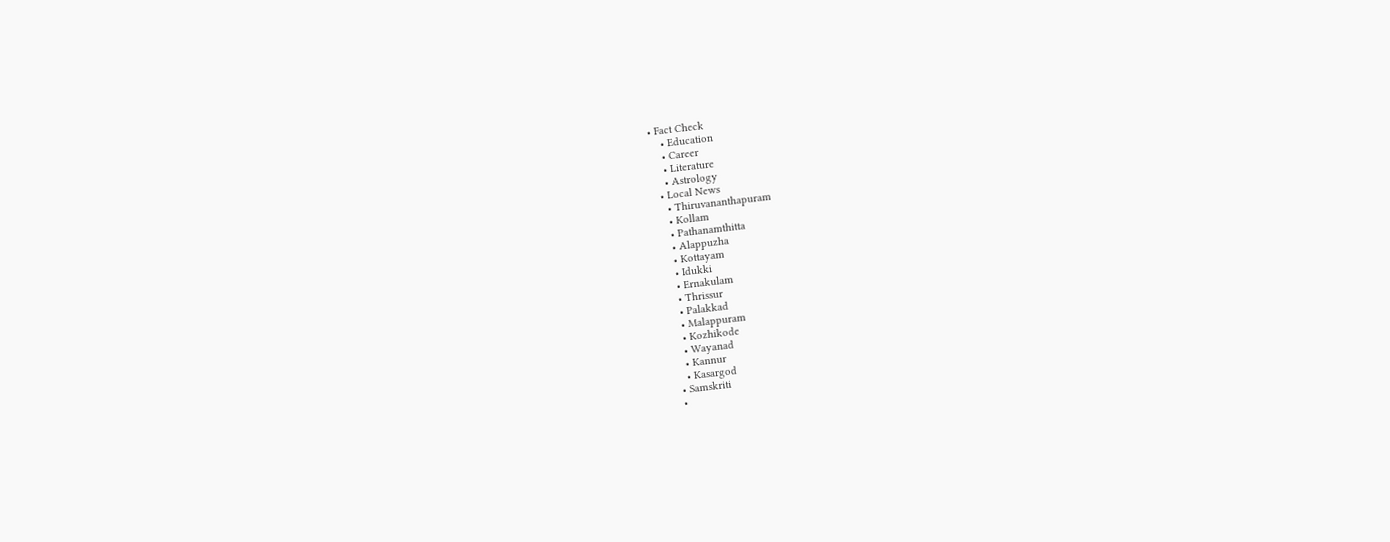• Fact Check
    • Education
    • Career
    • Literature
    • Astrology
  • Local News
    • Thiruvananthapuram
    • Kollam
    • Pathanamthitta
    • Alappuzha
    • Kottayam
    • Idukki
    • Ernakulam
    • Thrissur
    • Palakkad
    • Malappuram
    • Kozhikode
    • Wayanad
    • Kannur
    • Kasargod
  • Samskriti
  •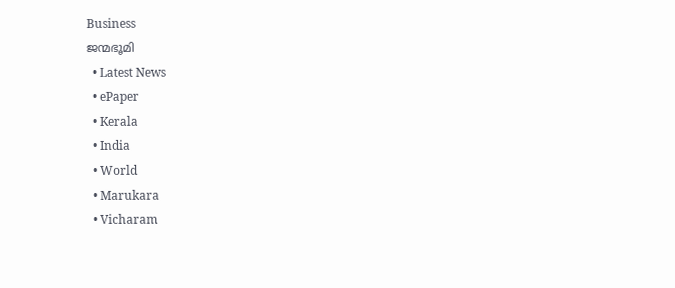Business
ജന്മഭൂമി
  • Latest News
  • ePaper
  • Kerala
  • India
  • World
  • Marukara
  • Vicharam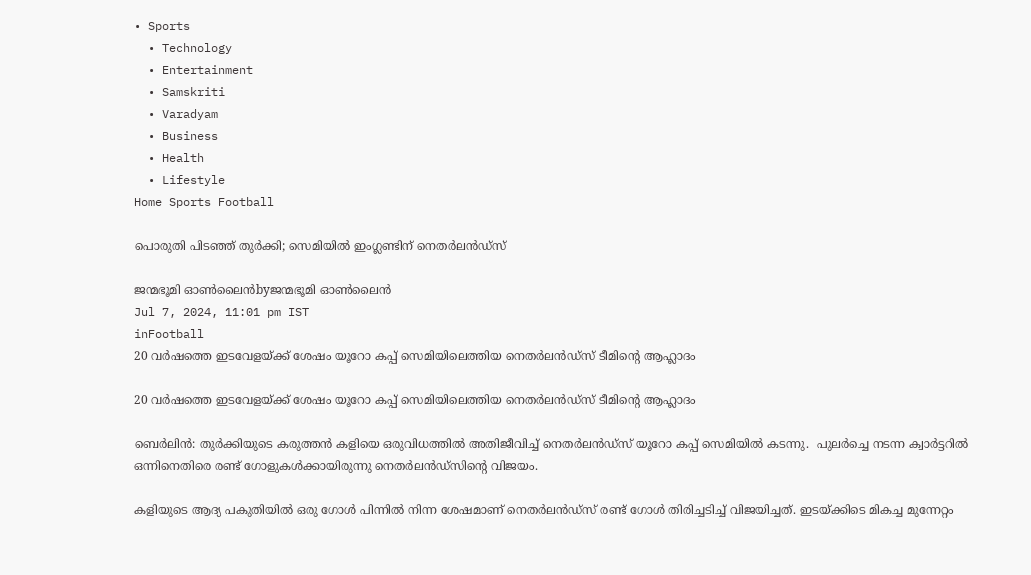• Sports
  • Technology
  • Entertainment
  • Samskriti
  • Varadyam
  • Business
  • Health
  • Lifestyle
Home Sports Football

പൊരുതി പിടഞ്ഞ് തുര്‍ക്കി; സെമിയില്‍ ഇംഗ്ലണ്ടിന് നെതര്‍ലന്‍ഡ്‌സ്

ജന്മഭൂമി ഓണ്‍ലൈന്‍byജന്മഭൂമി ഓണ്‍ലൈന്‍
Jul 7, 2024, 11:01 pm IST
inFootball
20 വര്‍ഷത്തെ ഇടവേളയ്ക്ക് ശേഷം യൂറോ കപ്പ് സെമിയിലെത്തിയ നെതര്‍ലന്‍ഡ്‌സ് ടീമിന്റെ ആഹ്ലാദം

20 വര്‍ഷത്തെ ഇടവേളയ്ക്ക് ശേഷം യൂറോ കപ്പ് സെമിയിലെത്തിയ നെതര്‍ലന്‍ഡ്‌സ് ടീമിന്റെ ആഹ്ലാദം

ബെര്‍ലിന്‍: തുര്‍ക്കിയുടെ കരുത്തന്‍ കളിയെ ഒരുവിധത്തില്‍ അതിജീവിച്ച് നെതര്‍ലന്‍ഡ്‌സ് യൂറോ കപ്പ് സെമിയില്‍ കടന്നു.  പുലര്‍ച്ചെ നടന്ന ക്വാര്‍ട്ടറില്‍ ഒന്നിനെതിരെ രണ്ട് ഗോളുകള്‍ക്കായിരുന്നു നെതര്‍ലന്‍ഡ്‌സിന്റെ വിജയം.

കളിയുടെ ആദ്യ പകുതിയില്‍ ഒരു ഗോള്‍ പിന്നില്‍ നിന്ന ശേഷമാണ് നെതര്‍ലന്‍ഡ്‌സ് രണ്ട് ഗോള്‍ തിരിച്ചടിച്ച് വിജയിച്ചത്. ഇടയ്‌ക്കിടെ മികച്ച മുന്നേറ്റം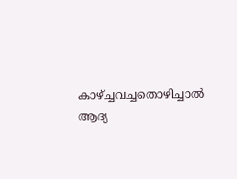കാഴ്‌ച്ചവച്ചതൊഴിച്ചാല്‍ ആദ്യ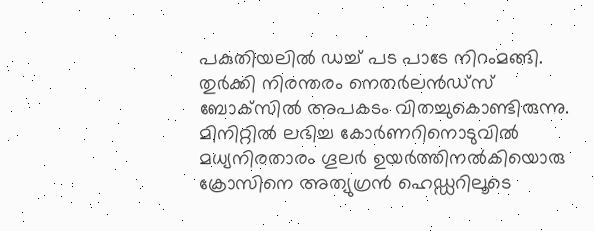പകുതിയലില്‍ ഡച്ച് പട പാടേ നിറംമങ്ങി. തുര്‍ക്കി നിരന്തരം നെതര്‍ലന്‍ഡ്‌സ് ബോക്‌സില്‍ അപകടം വിതച്ചുകൊണ്ടിരുന്നു. മിനിറ്റില്‍ ലഭിച്ച കോര്‍ണറിനൊടുവില്‍ മധ്യനിരതാരം ഗൂലര്‍ ഉയര്‍ത്തിനല്‍കിയൊരു ക്രോസിനെ അത്യുഗ്രന്‍ ഹെഡ്ഡറിലൂടെ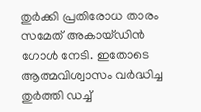തുര്‍ക്കി പ്രതിരോധ താരം സമേത് അകായ്ഡിന്‍ ഗോള്‍ നേടി. ഇതോടെ ആത്മവിശ്വാസം വര്‍ദ്ധിച്ച തുര്‍ത്തി ഡച്ച്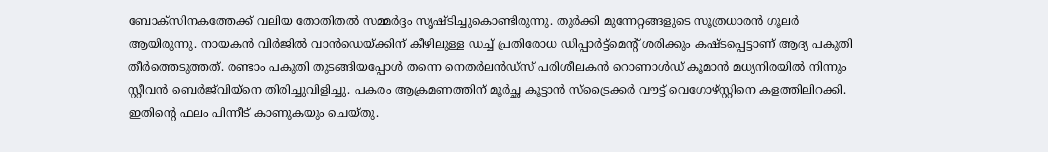ബോക്‌സിനകത്തേക്ക് വലിയ തോതിതല്‍ സമ്മര്‍ദ്ദം സൃഷ്ടിച്ചുകൊണ്ടിരുന്നു. തുര്‍ക്കി മുന്നേറ്റങ്ങളുടെ സൂത്രധാരന്‍ ഗൂലര്‍ ആയിരുന്നു. നായകന്‍ വിര്‍ജില്‍ വാന്‍ഡെയ്‌ക്കിന് കീഴിലുള്ള ഡച്ച് പ്രതിരോധ ഡിപ്പാര്‍ട്ട്‌മെന്റ് ശരിക്കും കഷ്ടപ്പെട്ടാണ് ആദ്യ പകുതി തീര്‍ത്തെടുത്തത്. രണ്ടാം പകുതി തുടങ്ങിയപ്പോള്‍ തന്നെ നെതര്‍ലന്‍ഡ്‌സ് പരിശീലകന്‍ റൊണാള്‍ഡ് കൂമാന്‍ മധ്യനിരയില്‍ നിന്നും സ്റ്റീവന്‍ ബെര്‍ജ്‌വിയ്‌നെ തിരിച്ചുവിളിച്ചു. പകരം ആക്രമണത്തിന് മൂര്‍ച്ഛ കൂട്ടാന്‍ സ്‌ട്രൈക്കര്‍ വൗട്ട് വെഗോഴ്‌സ്റ്റിനെ കളത്തിലിറക്കി. ഇതിന്റെ ഫലം പിന്നീട് കാണുകയും ചെയ്തു.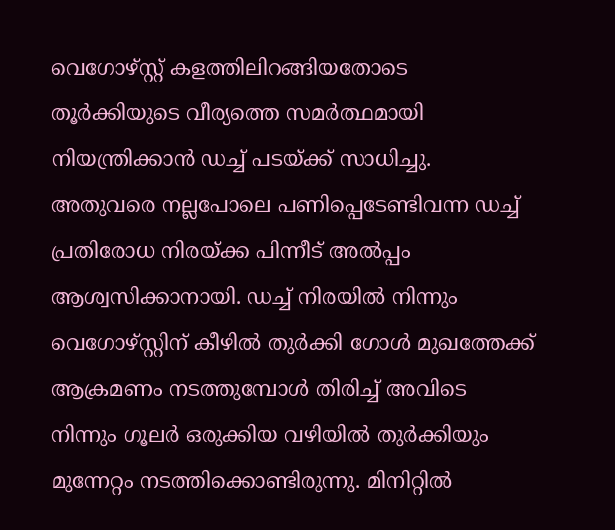വെഗോഴ്‌സ്റ്റ് കളത്തിലിറങ്ങിയതോടെ തൂര്‍ക്കിയുടെ വീര്യത്തെ സമര്‍ത്ഥമായി നിയന്ത്രിക്കാന്‍ ഡച്ച് പടയ്‌ക്ക് സാധിച്ചു. അതുവരെ നല്ലപോലെ പണിപ്പെടേണ്ടിവന്ന ഡച്ച് പ്രതിരോധ നിരയ്‌ക്ക പിന്നീട് അല്‍പ്പം ആശ്വസിക്കാനായി. ഡച്ച് നിരയില്‍ നിന്നും വെഗോഴ്‌സ്റ്റിന് കീഴില്‍ തുര്‍ക്കി ഗോള്‍ മുഖത്തേക്ക് ആക്രമണം നടത്തുമ്പോള്‍ തിരിച്ച് അവിടെ നിന്നും ഗൂലര്‍ ഒരുക്കിയ വഴിയില്‍ തുര്‍ക്കിയും മുന്നേറ്റം നടത്തിക്കൊണ്ടിരുന്നു. മിനിറ്റില്‍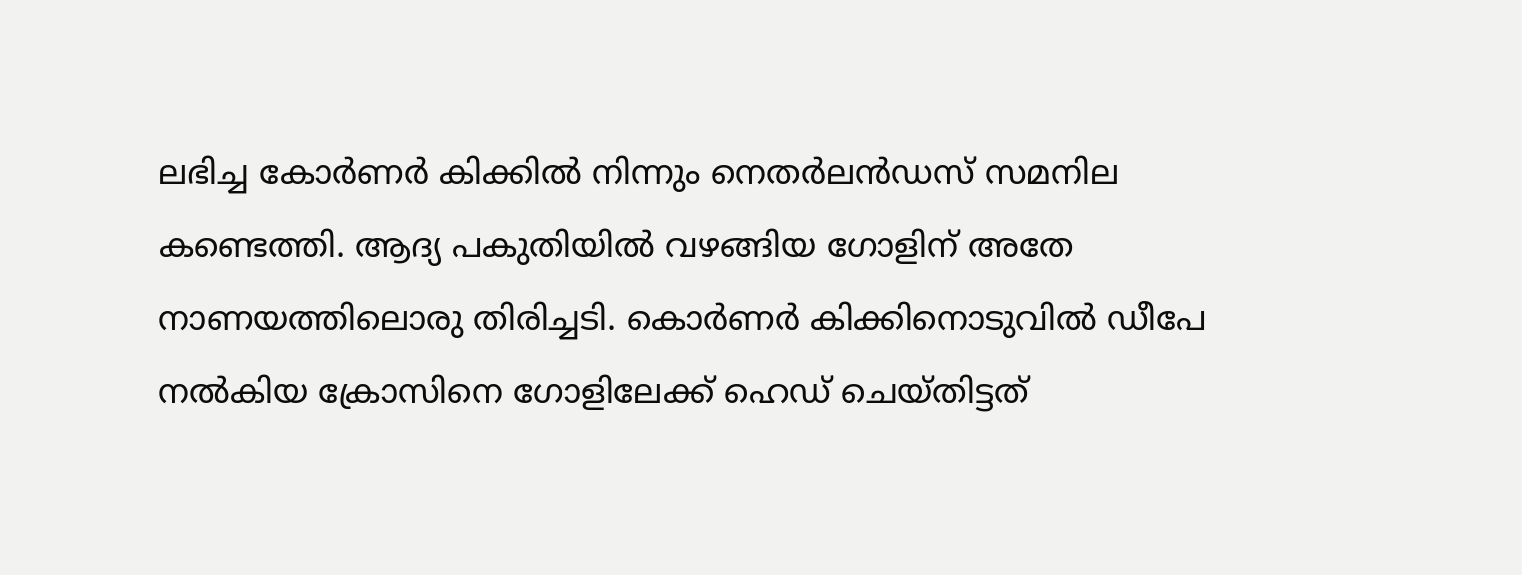ലഭിച്ച കോര്‍ണര്‍ കിക്കില്‍ നിന്നും നെതര്‍ലന്‍ഡസ് സമനില കണ്ടെത്തി. ആദ്യ പകുതിയില്‍ വഴങ്ങിയ ഗോളിന് അതേ നാണയത്തിലൊരു തിരിച്ചടി. കൊര്‍ണര്‍ കിക്കിനൊടുവില്‍ ഡീപേ നല്‍കിയ ക്രോസിനെ ഗോളിലേക്ക് ഹെഡ് ചെയ്തിട്ടത്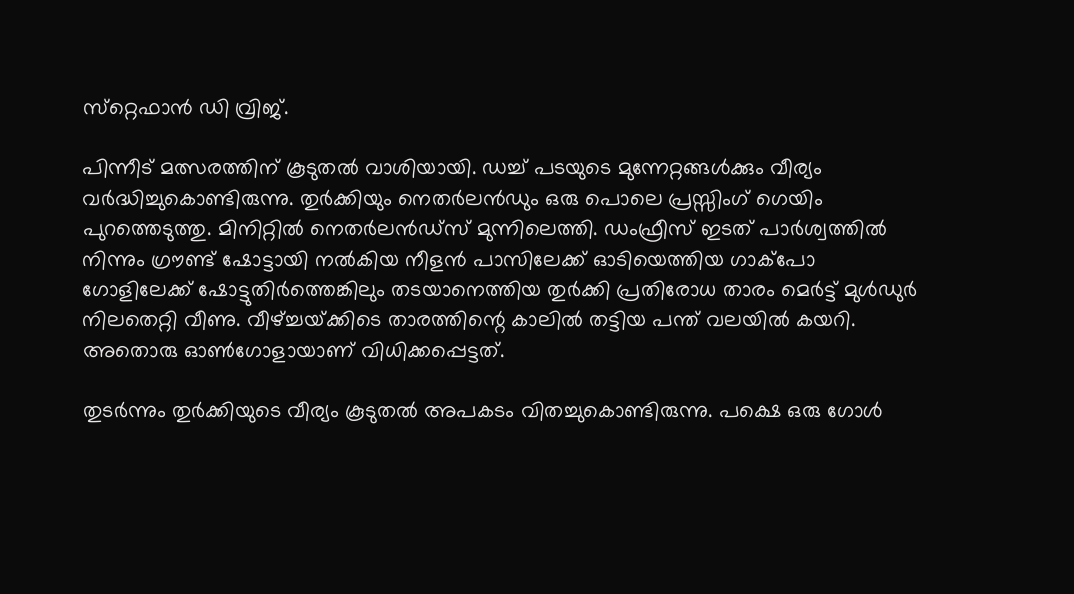സ്‌റ്റെഫാന്‍ ഡി വ്രിജ്.

പിന്നീട് മത്സരത്തിന് കൂടുതല്‍ വാശിയായി. ഡച്ച് പടയുടെ മുന്നേറ്റങ്ങള്‍ക്കും വീര്യം വര്‍ദ്ധിച്ചുകൊണ്ടിരുന്നു. തുര്‍ക്കിയും നെതര്‍ലന്‍ഡും ഒരു പൊലെ പ്രസ്സിംഗ് ഗെയിം പുറത്തെടുത്തു. മിനിറ്റില്‍ നെതര്‍ലന്‍ഡ്‌സ് മുന്നിലെത്തി. ഡംഫ്രീസ് ഇടത് പാര്‍ശ്വത്തില്‍ നിന്നും ഗ്രൗണ്ട് ഷോട്ടായി നല്‍കിയ നീളന്‍ പാസിലേക്ക് ഓടിയെത്തിയ ഗാക്‌പോ ഗോളിലേക്ക് ഷോട്ടുതിര്‍ത്തെങ്കിലും തടയാനെത്തിയ തുര്‍ക്കി പ്രതിരോധ താരം മെര്‍ട്ട് മുള്‍ഡുര്‍ നിലതെറ്റി വീണു. വീഴ്‌ച്ചയ്‌ക്കിടെ താരത്തിന്റെ കാലില്‍ തട്ടിയ പന്ത് വലയില്‍ കയറി. അതൊരു ഓണ്‍ഗോളായാണ് വിധിക്കപ്പെട്ടത്.

തുടര്‍ന്നും തുര്‍ക്കിയുടെ വീര്യം കൂടുതല്‍ അപകടം വിതച്ചുകൊണ്ടിരുന്നു. പക്ഷെ ഒരു ഗോള്‍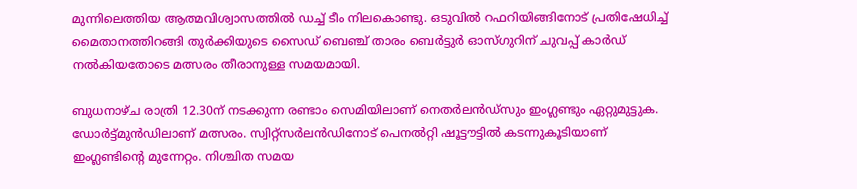മുന്നിലെത്തിയ ആത്മവിശ്വാസത്തില്‍ ഡച്ച് ടീം നിലകൊണ്ടു. ഒടുവില്‍ റഫറിയിങ്ങിനോട് പ്രതിഷേധിച്ച് മൈതാനത്തിറങ്ങി തുര്‍ക്കിയുടെ സൈഡ് ബെഞ്ച് താരം ബെര്‍ട്ടുര്‍ ഓസ്ഗുറിന് ചുവപ്പ് കാര്‍ഡ് നല്‍കിയതോടെ മത്സരം തീരാനുള്ള സമയമായി.

ബുധനാഴ്ച രാത്രി 12.30ന് നടക്കുന്ന രണ്ടാം സെമിയിലാണ് നെതര്‍ലന്‍ഡ്‌സും ഇംഗ്ലണ്ടും ഏറ്റുമുട്ടുക. ഡോര്‍ട്ട്മുന്‍ഡിലാണ് മത്സരം. സ്വിറ്റ്‌സര്‍ലന്‍ഡിനോട് പെനല്‍റ്റി ഷൂട്ടൗട്ടില്‍ കടന്നുകൂടിയാണ് ഇംഗ്ലണ്ടിന്റെ മുന്നേറ്റം. നിശ്ചിത സമയ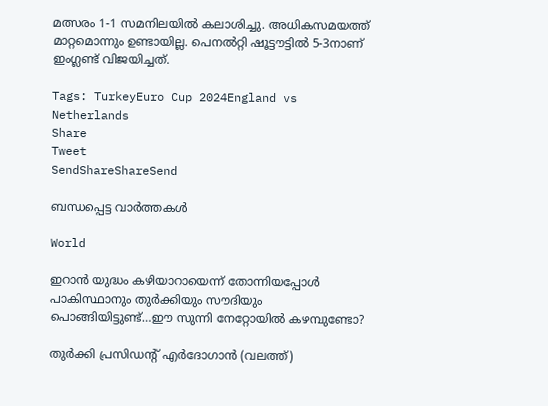മത്സരം 1-1 സമനിലയില്‍ കലാശിച്ചു. അധികസമയത്ത് മാറ്റമൊന്നും ഉണ്ടായില്ല. പെനല്‍റ്റി ഷൂട്ടൗട്ടില്‍ 5-3നാണ് ഇംഗ്ലണ്ട് വിജയിച്ചത്.

Tags: TurkeyEuro Cup 2024England vs Netherlands
Share
Tweet
SendShareShareSend

ബന്ധപ്പെട്ട വാര്‍ത്തകള്‍

World

ഇറാന്‍ യുദ്ധം കഴിയാറായെന്ന് തോന്നിയപ്പോള്‍ പാകിസ്ഥാനും തുര്‍ക്കിയും സൗദിയും പൊങ്ങിയിട്ടുണ്ട്…ഈ സുന്നി നേറ്റോയില്‍ കഴമ്പുണ്ടോ?

തുര്‍ക്കി പ്രസിഡന്‍റ് എര്‍ദോഗാന്‍ (വലത്ത്)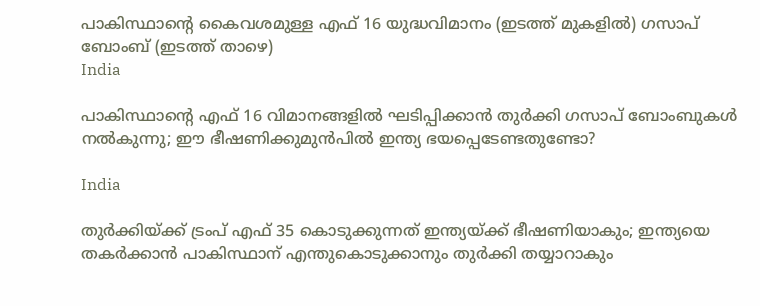പാകിസ്ഥാന്‍റെ കൈവശമുള്ള എഫ് 16 യുദ്ധവിമാനം (ഇടത്ത് മുകളില്‍) ഗസാപ് ബോംബ് (ഇടത്ത് താഴെ)
India

പാകിസ്ഥാന്റെ എഫ് 16 വിമാനങ്ങളില്‍ ഘടിപ്പിക്കാന്‍ തുര്‍ക്കി ഗസാപ് ബോംബുകള്‍ നല്‍കുന്നു; ഈ ഭീഷണിക്കുമുന്‍പില്‍ ഇന്ത്യ ഭയപ്പെടേണ്ടതുണ്ടോ?

India

തുര്‍ക്കിയ്‌ക്ക് ട്രംപ് എഫ് 35 കൊടുക്കുന്നത് ഇന്ത്യയ്‌ക്ക് ഭീഷണിയാകും; ഇന്ത്യയെ തകര്‍ക്കാന്‍ പാകിസ്ഥാന് എന്തുകൊടുക്കാനും തുര്‍ക്കി തയ്യാറാകും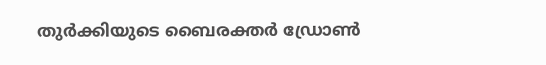തുര്‍ക്കിയുടെ ബൈരക്തര്‍ ഡ്രോണ്‍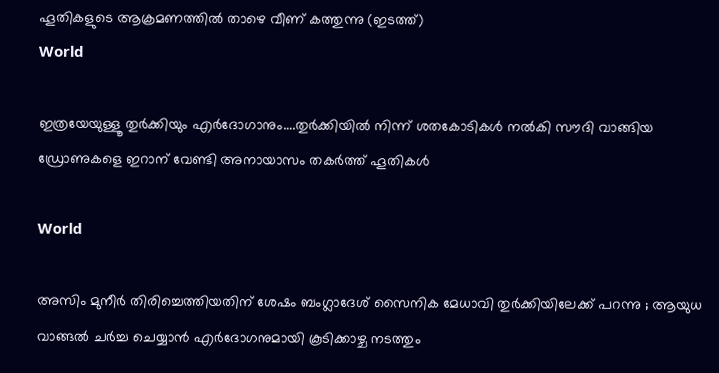ഹൂതികളുടെ ആക്രമണത്തില്‍ താഴെ വീണ് കത്തുന്നു (ഇടത്ത്)
World

ഇത്രയേയുള്ളൂ തുര്‍ക്കിയും എര്‍ദോഗാനും….തുര്‍ക്കിയില്‍ നിന്ന് ശതകോടികള്‍ നല്‍കി സൗദി വാങ്ങിയ ഡ്രോണുകളെ ഇറാന് വേണ്ടി അനായാസം തകര്‍ത്ത് ഹൂതികള്‍

World

അസിം മുനീർ തിരിച്ചെത്തിയതിന് ശേഷം ബംഗ്ലാദേശ് സൈനിക മേധാവി തുർക്കിയിലേക്ക് പറന്നു ; ആയുധ വാങ്ങൽ ചർച്ച ചെയ്യാൻ എർദോഗനുമായി കൂടിക്കാഴ്ച നടത്തും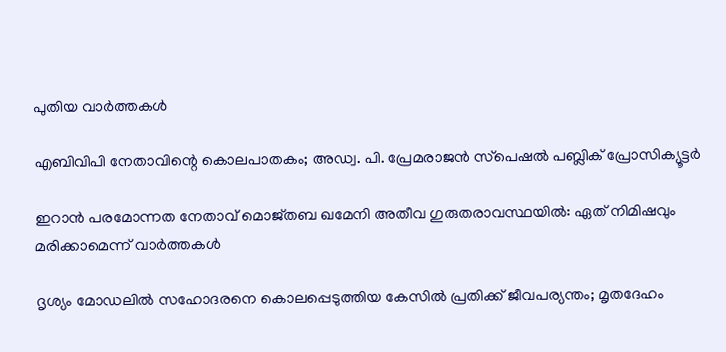പുതിയ വാര്‍ത്തകള്‍

എബിവിപി നേതാവിന്റെ കൊലപാതകം; അഡ്വ. പി. പ്രേമരാജന്‍ സ്‌പെഷല്‍ പബ്ലിക് പ്രോസിക്യൂട്ടര്‍

ഇറാൻ പരമോന്നത നേതാവ് മൊജ്തബ ഖമേനി അതീവ ഗുരുതരാവസ്ഥയില്‍: ഏത് നിമിഷവും മരിക്കാമെന്ന് വാർത്തകൾ

ദൃശ്യം മോഡലിൽ സഹോദരനെ കൊലപ്പെടുത്തിയ കേസിൽ പ്രതിക്ക് ജീവപര്യന്തം; മൃതദേഹം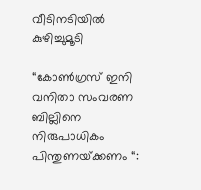വീടിനടിയിൽ കുഴിച്ചുമൂടി

“കോൺഗ്രസ് ഇനി വനിതാ സംവരണ ബില്ലിനെ നിരുപാധികം പിന്തുണയ്‌ക്കണം “: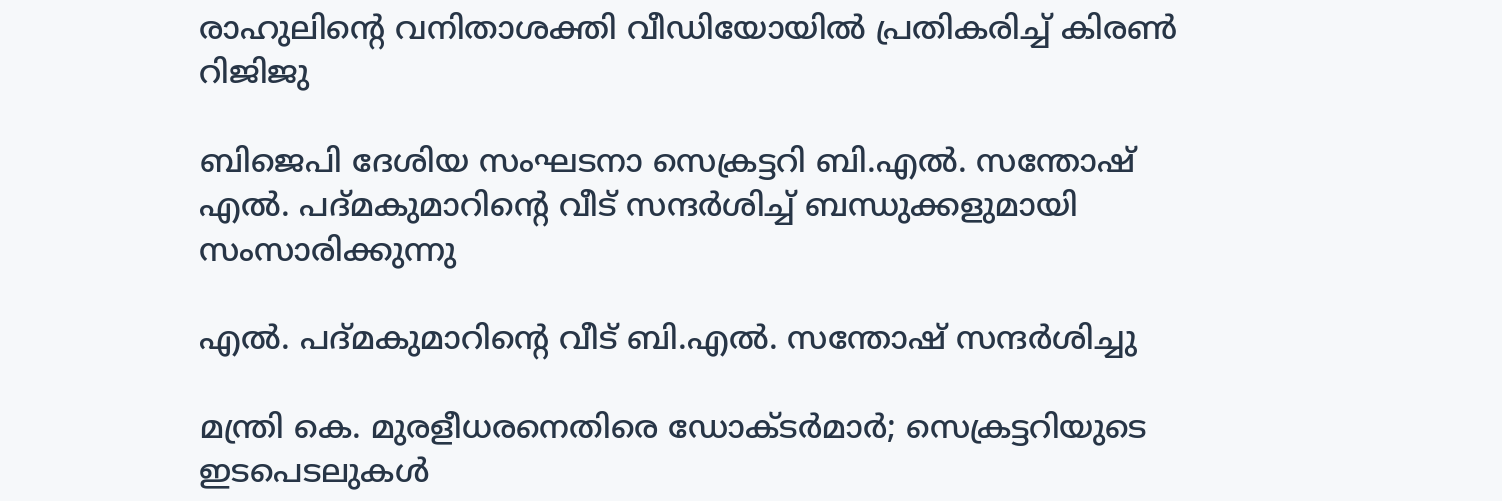രാഹുലിന്റെ വനിതാശക്തി വീഡിയോയിൽ പ്രതികരിച്ച് കിരൺ റിജിജു

ബിജെപി ദേശിയ സംഘടനാ സെക്രട്ടറി ബി.എല്‍. സന്തോഷ്
എല്‍. പദ്മകുമാറിന്റെ വീട് സന്ദര്‍ശിച്ച് ബന്ധുക്കളുമായി സംസാരിക്കുന്നു

എല്‍. പദ്മകുമാറിന്റെ വീട് ബി.എല്‍. സന്തോഷ് സന്ദര്‍ശിച്ചു

മന്ത്രി കെ. മുരളീധരനെതിരെ ഡോക്ടര്‍മാര്‍; സെക്രട്ടറിയുടെ ഇടപെടലുകള്‍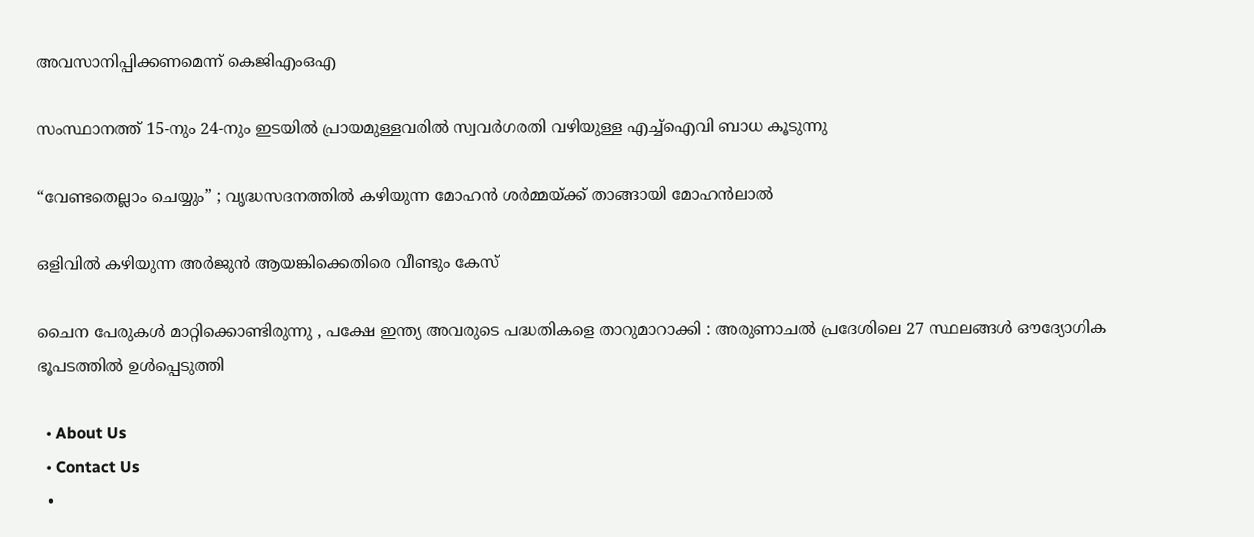അവസാനിപ്പിക്കണമെന്ന് കെജിഎംഒഎ

സംസ്ഥാനത്ത് 15-നും 24-നും ഇടയിൽ പ്രായമുള്ളവരിൽ സ്വവർഗരതി വഴിയുള്ള എച്ച്ഐവി ബാധ കൂടുന്നു

“വേണ്ടതെല്ലാം ചെയ്യും” ; വൃദ്ധസദനത്തിൽ കഴിയുന്ന മോഹൻ ശർമ്മയ്‌ക്ക് താങ്ങായി മോഹൻലാൽ

ഒളിവില്‍ കഴിയുന്ന അർജുൻ ആയങ്കിക്കെതിരെ വീണ്ടും കേസ്

ചൈന പേരുകൾ മാറ്റിക്കൊണ്ടിരുന്നു , പക്ഷേ ഇന്ത്യ അവരുടെ പദ്ധതികളെ താറുമാറാക്കി : അരുണാചൽ പ്രദേശിലെ 27 സ്ഥലങ്ങൾ ഔദ്യോഗിക ഭൂപടത്തിൽ ഉൾപ്പെടുത്തി

  • About Us
  • Contact Us
  •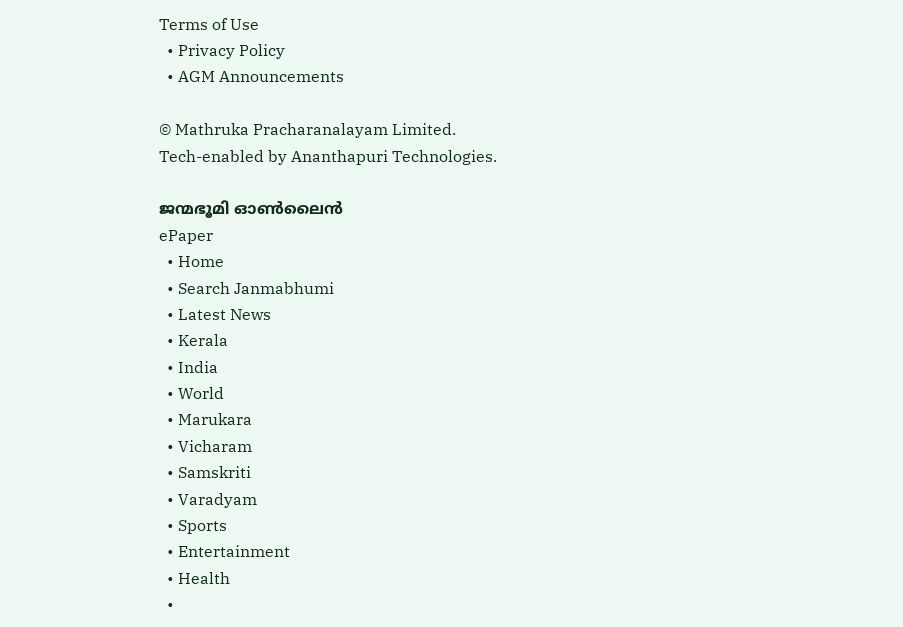Terms of Use
  • Privacy Policy
  • AGM Announcements

© Mathruka Pracharanalayam Limited.
Tech-enabled by Ananthapuri Technologies.

ജന്മഭൂമി ഓണ്‍ലൈന്‍
ePaper
  • Home
  • Search Janmabhumi
  • Latest News
  • Kerala
  • India
  • World
  • Marukara
  • Vicharam
  • Samskriti
  • Varadyam
  • Sports
  • Entertainment
  • Health
  •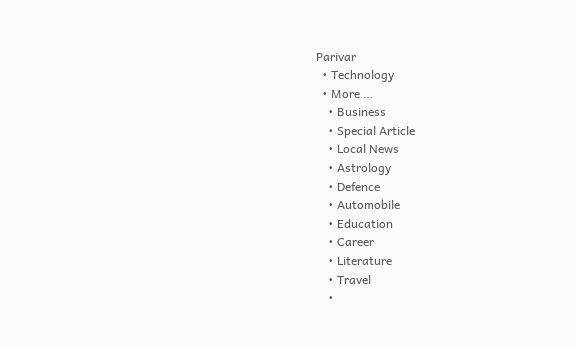Parivar
  • Technology
  • More …
    • Business
    • Special Article
    • Local News
    • Astrology
    • Defence
    • Automobile
    • Education
    • Career
    • Literature
    • Travel
    •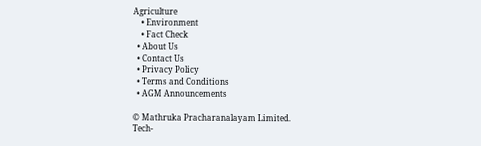Agriculture
    • Environment
    • Fact Check
  • About Us
  • Contact Us
  • Privacy Policy
  • Terms and Conditions
  • AGM Announcements

© Mathruka Pracharanalayam Limited.
Tech-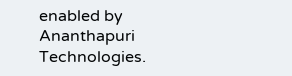enabled by Ananthapuri Technologies.